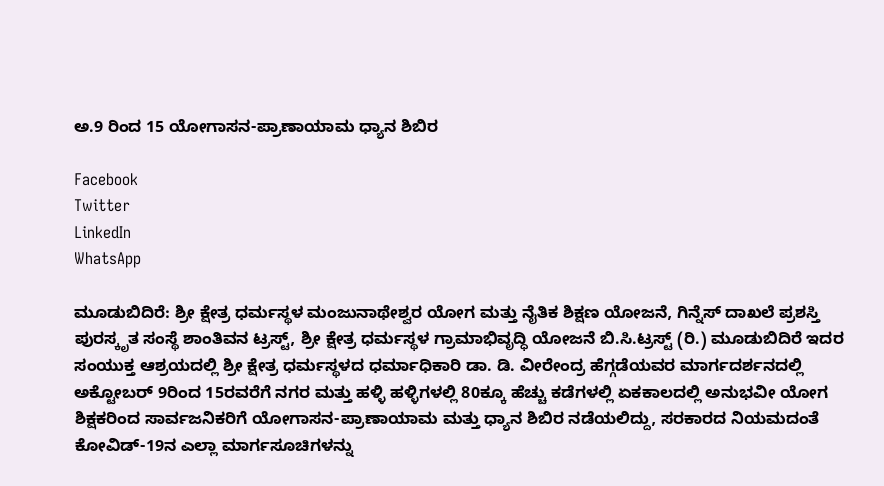ಅ.9 ರಿಂದ 15 ಯೋಗಾಸನ-ಪ್ರಾಣಾಯಾಮ ಧ್ಯಾನ ಶಿಬಿರ

Facebook
Twitter
LinkedIn
WhatsApp

ಮೂಡುಬಿದಿರೆ: ಶ್ರೀ ಕ್ಷೇತ್ರ ಧರ್ಮಸ್ಥಳ ಮಂಜುನಾಥೇಶ್ವರ ಯೋಗ ಮತ್ತು ನೈತಿಕ ಶಿಕ್ಷಣ ಯೋಜನೆ, ಗಿನ್ನೆಸ್ ದಾಖಲೆ ಪ್ರಶಸ್ತಿ ಪುರಸ್ಕೃತ ಸಂಸ್ಥೆ ಶಾಂತಿವನ ಟ್ರಸ್ಟ್, ಶ್ರೀ ಕ್ಷೇತ್ರ ಧರ್ಮಸ್ಥಳ ಗ್ರಾಮಾಭಿವೃದ್ಧಿ ಯೋಜನೆ ಬಿ.ಸಿ.ಟ್ರಸ್ಟ್ (ರಿ.) ಮೂಡುಬಿದಿರೆ ಇದರ ಸಂಯುಕ್ತ ಆಶ್ರಯದಲ್ಲಿ ಶ್ರೀ ಕ್ಷೇತ್ರ ಧರ್ಮಸ್ಥಳದ ಧರ್ಮಾಧಿಕಾರಿ ಡಾ. ಡಿ. ವೀರೇಂದ್ರ ಹೆಗ್ಗಡೆಯವರ ಮಾರ್ಗದರ್ಶನದಲ್ಲಿ ಅಕ್ಟೋಬರ್ 9ರಿಂದ 15ರವರೆಗೆ ನಗರ ಮತ್ತು ಹಳ್ಳಿ ಹಳ್ಳಿಗಳಲ್ಲಿ 80ಕ್ಕೂ ಹೆಚ್ಚು ಕಡೆಗಳಲ್ಲಿ ಏಕಕಾಲದಲ್ಲಿ ಅನುಭವೀ ಯೋಗ ಶಿಕ್ಷಕರಿಂದ ಸಾರ್ವಜನಿಕರಿಗೆ ಯೋಗಾಸನ-ಪ್ರಾಣಾಯಾಮ ಮತ್ತು ಧ್ಯಾನ ಶಿಬಿರ ನಡೆಯಲಿದ್ದು, ಸರಕಾರದ ನಿಯಮದಂತೆ ಕೋವಿಡ್-19ನ ಎಲ್ಲಾ ಮಾರ್ಗಸೂಚಿಗಳನ್ನು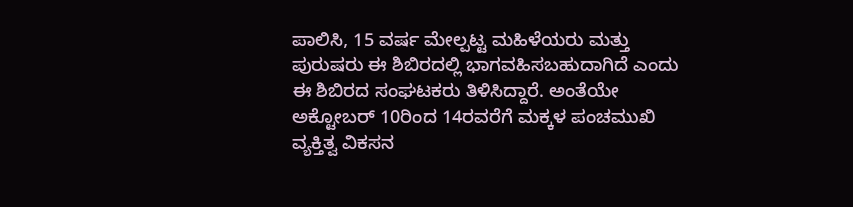ಪಾಲಿಸಿ, 15 ವರ್ಷ ಮೇಲ್ಪಟ್ಟ ಮಹಿಳೆಯರು ಮತ್ತು ಪುರುಷರು ಈ ಶಿಬಿರದಲ್ಲಿ ಭಾಗವಹಿಸಬಹುದಾಗಿದೆ ಎಂದು ಈ ಶಿಬಿರದ ಸಂಘಟಕರು ತಿಳಿಸಿದ್ದಾರೆ. ಅಂತೆಯೇ ಅಕ್ಟೋಬರ್ 10ರಿಂದ 14ರವರೆಗೆ ಮಕ್ಕಳ ಪಂಚಮುಖಿ ವ್ಯಕ್ತಿತ್ವ ವಿಕಸನ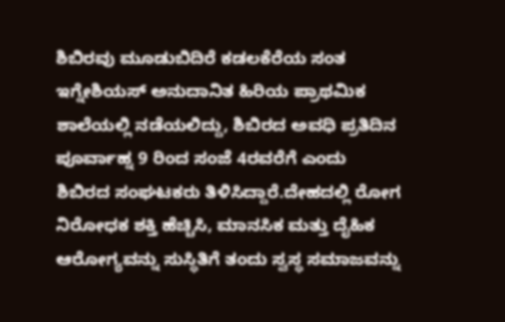ಶಿಬಿರವು ಮೂಡುಬಿದಿರೆ ಕಡಲಕೆರೆಯ ಸಂತ ಇಗ್ನೇಶಿಯಸ್ ಅನುದಾನಿತ ಹಿರಿಯ ಪ್ರಾಥಮಿಕ ಶಾಲೆಯಲ್ಲಿ ನಡೆಯಲಿದ್ದು, ಶಿಬಿರದ ಅವಧಿ ಪ್ರತಿದಿನ ಪೂರ್ವಾಹ್ನ 9 ರಿಂದ ಸಂಜೆ 4ರವರೆಗೆ ಎಂದು ಶಿಬಿರದ ಸಂಘಟಕರು ತಿಳಿಸಿದ್ದಾರೆ.ದೇಹದಲ್ಲಿ ರೋಗ ನಿರೋಧಕ ಶಕ್ತಿ ಹೆಚ್ಚಿಸಿ, ಮಾನಸಿಕ ಮತ್ತು ದೈಹಿಕ ಆರೋಗ್ಯವನ್ನು ಸುಸ್ಥಿತಿಗೆ ತಂದು ಸ್ವಸ್ಥ ಸಮಾಜವನ್ನು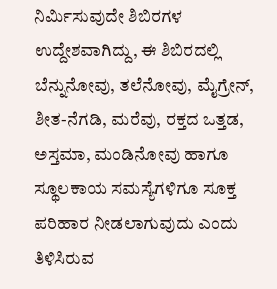ನಿರ್ಮಿಸುವುದೇ ಶಿಬಿರಗಳ ಉದ್ದೇಶವಾಗಿದ್ದು, ಈ ಶಿಬಿರದಲ್ಲಿ ಬೆನ್ನುನೋವು, ತಲೆನೋವು, ಮೈಗ್ರೇನ್, ಶೀತ-ನೆಗಡಿ, ಮರೆವು, ರಕ್ತದ ಒತ್ತಡ, ಅಸ್ತಮಾ, ಮಂಡಿನೋವು ಹಾಗೂ ಸ್ಥೂಲಕಾಯ ಸಮಸ್ಯೆಗಳಿಗೂ ಸೂಕ್ತ ಪರಿಹಾರ ನೀಡಲಾಗುವುದು ಎಂದು ತಿಳಿಸಿರುವ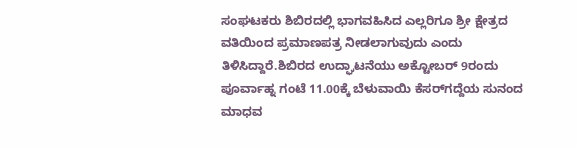ಸಂಘಟಕರು ಶಿಬಿರದಲ್ಲಿ ಭಾಗವಹಿಸಿದ ಎಲ್ಲರಿಗೂ ಶ್ರೀ ಕ್ಷೇತ್ರದ ವತಿಯಿಂದ ಪ್ರಮಾಣಪತ್ರ ನೀಡಲಾಗುವುದು ಎಂದು ತಿಳಿಸಿದ್ದಾರೆ.ಶಿಬಿರದ ಉದ್ಘಾಟನೆಯು ಅಕ್ಟೋಬರ್ 9ರಂದು ಪೂರ್ವಾಹ್ನ ಗಂಟೆ 11.00ಕ್ಕೆ ಬೆಳುವಾಯಿ ಕೆಸರ್‌ಗದ್ದೆಯ ಸುನಂದ ಮಾಧವ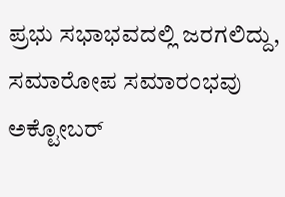ಪ್ರಭು ಸಭಾಭವದಲ್ಲಿ ಜರಗಲಿದ್ದು, ಸಮಾರೋಪ ಸಮಾರಂಭವು ಅಕ್ಟೋಬರ್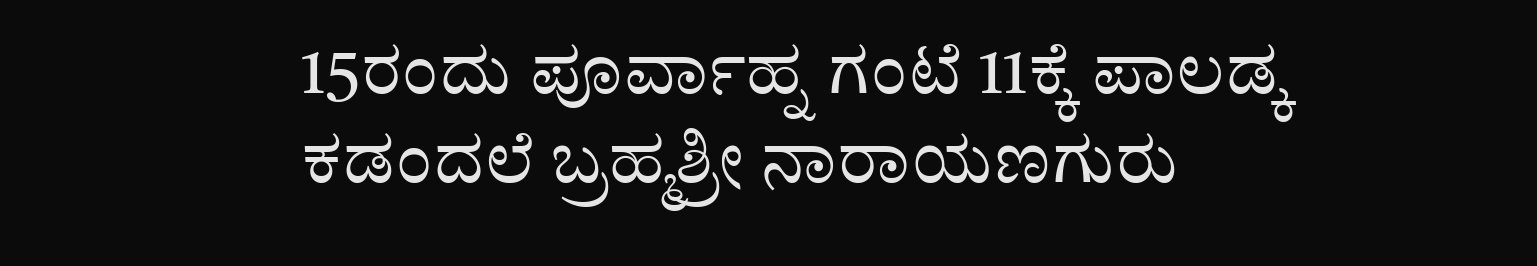15ರಂದು ಪೂರ್ವಾಹ್ನ ಗಂಟೆ 11ಕ್ಕೆ ಪಾಲಡ್ಕ ಕಡಂದಲೆ ಬ್ರಹ್ಮಶ್ರೀ ನಾರಾಯಣಗುರು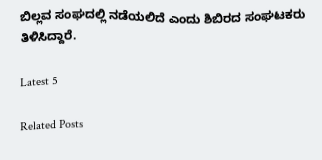ಬಿಲ್ಲವ ಸಂಘದಲ್ಲಿ ನಡೆಯಲಿದೆ ಎಂದು ಶಿಬಿರದ ಸಂಘಟಕರು ತಿಳಿಸಿದ್ದಾರೆ.

Latest 5

Related Posts